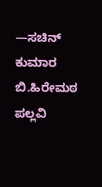—ಸಚಿನ್ ಕುಮಾರ ಬಿ.ಹಿರೇಮಠ
ಪಲ್ಲವಿ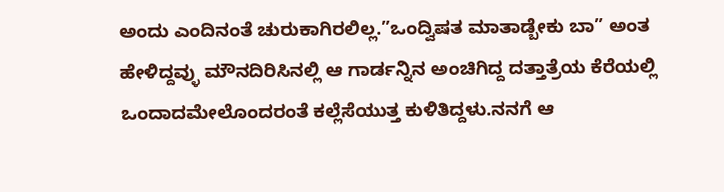ಅಂದು ಎಂದಿನಂತೆ ಚುರುಕಾಗಿರಲಿಲ್ಲ.”ಒಂದ್ವಿಷತ ಮಾತಾಡ್ಬೇಕು ಬಾ” ಅಂತ ಹೇಳಿದ್ದವ್ಳು ಮೌನದಿರಿಸಿನಲ್ಲಿ ಆ ಗಾರ್ಡನ್ನಿನ ಅಂಚಿಗಿದ್ದ ದತ್ತಾತ್ರೆಯ ಕೆರೆಯಲ್ಲಿ ಒಂದಾದಮೇಲೊಂದರಂತೆ ಕಲ್ಲೆಸೆಯುತ್ತ ಕುಳಿತಿದ್ದಳು.ನನಗೆ ಆ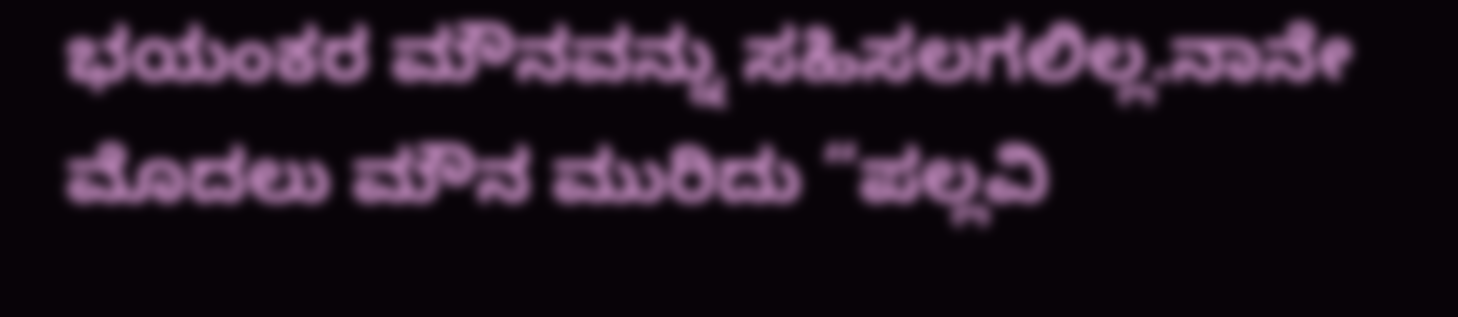ಭಯಂಕರ ಮೌನವನ್ನು ಸಹಿಸಲಗಲಿಲ್ಲ.ನಾನೇ ಮೊದಲು ಮೌನ ಮುರಿದು “ಪಲ್ಲವಿ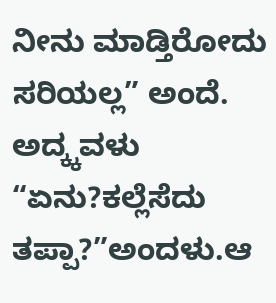ನೀನು ಮಾಡ್ತಿರೋದು ಸರಿಯಲ್ಲ” ಅಂದೆ. ಅದ್ಕ್ಕವಳು “ಏನು?ಕಲ್ಲೆಸೆದು ತಪ್ಪಾ?”ಅಂದಳು.ಆ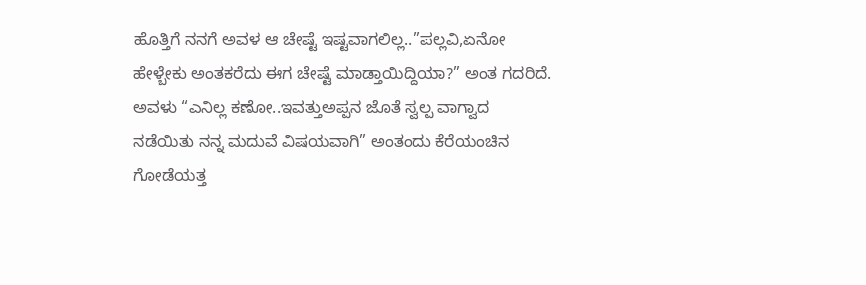ಹೊತ್ತಿಗೆ ನನಗೆ ಅವಳ ಆ ಚೇಷ್ಟೆ ಇಷ್ಟವಾಗಲಿಲ್ಲ..”ಪಲ್ಲವಿ,ಏನೋ ಹೇಳ್ಬೇಕು ಅಂತಕರೆದು ಈಗ ಚೇಷ್ಟೆ ಮಾಡ್ತಾಯಿದ್ದಿಯಾ?” ಅಂತ ಗದರಿದೆ. ಅವಳು “ಎನಿಲ್ಲ ಕಣೋ..ಇವತ್ತುಅಪ್ಪನ ಜೊತೆ ಸ್ವಲ್ಪ ವಾಗ್ವಾದ ನಡೆಯಿತು ನನ್ನ ಮದುವೆ ವಿಷಯವಾಗಿ” ಅಂತಂದು ಕೆರೆಯಂಚಿನ ಗೋಡೆಯತ್ತ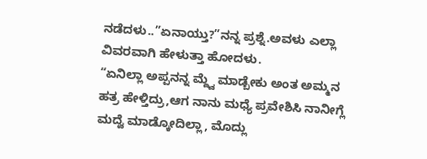ನಡೆದಳು..”ಏನಾಯ್ತು?”ನನ್ನ ಪ್ರಶ್ನೆ.ಅವಳು ಎಲ್ಲಾ ವಿವರವಾಗಿ ಹೇಳುತ್ತಾ ಹೋದಳು.
“ಏನಿಲ್ಲಾ ಅಪ್ಪನನ್ನ ಮ್ದ್ವೆ ಮಾಡ್ಬೇಕು ಅಂತ ಅಮ್ಮನ ಹತ್ರ ಹೇಳ್ತಿದ್ರು,ಆಗ ನಾನು ಮಧ್ಯೆ ಪ್ರವೇಶಿಸಿ ನಾನೀಗ್ಲೆ ಮದ್ವೆ ಮಾಡ್ಕೋದಿಲ್ಲಾ, ಮೊದ್ಲು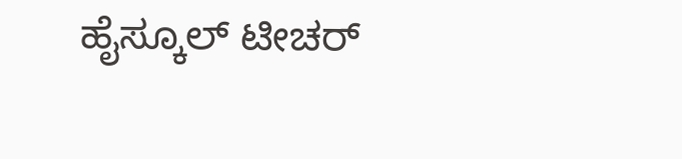ಹೈಸ್ಕೂಲ್ ಟೀಚರ್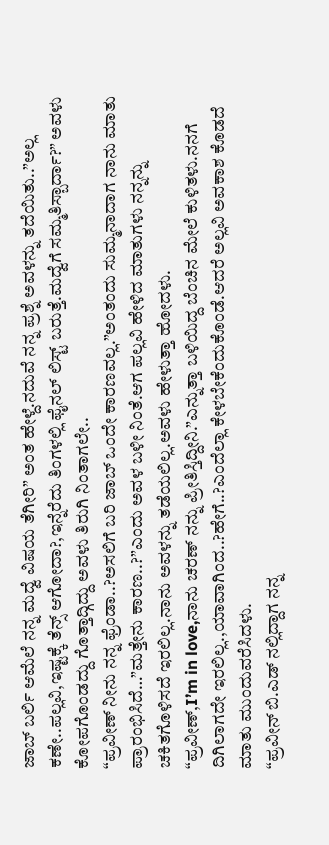ಜಾಬ್ ಬರ್ಲಿ ಆಮೆಲೆ ನನ್ನ ಮದ್ವೆ ವಿಷಯ ತೆಗೀರಿ” ಅಂತ ಹೇಳ್ದೆ.ನದುವೆ ನನ್ನ ಪ್ರಶ್ನೆ ಅವಳನ್ನು ತದೆಯಿತು..”ಅಲ್ಲ ಕಣೇ..ಪಲ್ಲವಿ,ಇಷ್ಟಕ್ಕೆ ತೆನ್ಸ್ ಆಗೋದಾ?,ಇನ್ನೆರೆದು ತಿಂಗಳಲ್ಲಿ ಫೈನಲ್ ಲಿಸ್ಟ್ ಬರುತ್ತೆ.ಮದ್ವೆಗೆ ಸಮ್ಮತಿಸ್ಬಾರ್ದಾ?” ಅವಳು ಕೋಪಗೊಂಡದ್ದು ಗೊತ್ತಾದ್ಗಿದ್ದು ಅವಳು ತಿರುಗಿ ನಿಂತಾಗಲೇ..
“ಪ್ರವೀಣ್ ನೀನು ನನ್ನ ಫ್ರೆಂಡಾ..?ಅಸಲಿಗೆ ಬರಿ ಜಾಬ್ ಒಂದೇ ಕಾರಣವಲ್ಲ.”ಅಂತಂದು ಸುಮ್ಮನಾದಾಗ ನಾನು ಮಾತು ಪ್ರಾರಂಭಿಸಿದೆ…”ಮತ್ತೇನು ಕಾರಣ..?”ಎಂದು ಅವಳ ಬಳೀ ನಿಂತೆ.ಆಗ ಪಲ್ಲವಿ ಹೇಳಿದ ಮಾತುಗಳು ನನ್ನನ್ನು ಚಕಿತಗೊಳಿಸದೆ ಇರಲಿಲ್ಲ.ನಾನು ಅವಳನ್ನು ತಡೆಯಲಿಲ್ಲ.ಅವಳು ಹೇಳುತ್ತಾ ಹೋದಳು.
“ಪ್ರವೀಣ್,I’m in love,ನಾನು ಚರಣ್ ನನ್ನು ಪ್ರೀತಿಸ್ತಿದ್ದೀನಿ.”ಎನ್ನುತ್ತಾ ಬಳಿಯಿದ್ದ ಬೆಂಚಿನ ಮೇಲೆ ಕುಳಿತಳು.ನನಗೆ ದಿಗಿಲಾಗದೇ ಇರಲಿಲ್ಲ.,ಯಾವಾಗಿಂದ..?ಹೇಗೆ..?ಎಂದೆಲ್ಲಾ ಕೇಳಬೇಕೆಂದುಕೊಂಡೆ.ಆದರೆ ಅಲ್ಲವಿ ಅವಕಾಶ ಕೊಡದೆ ಮಾತು ಮುಂದುವರೆಸಿದಳು.
“ಪ್ರವೀನ್ ಬಿ.ಎಡ್ ನಲ್ಲಿದ್ದಾಗ ನನ್ನ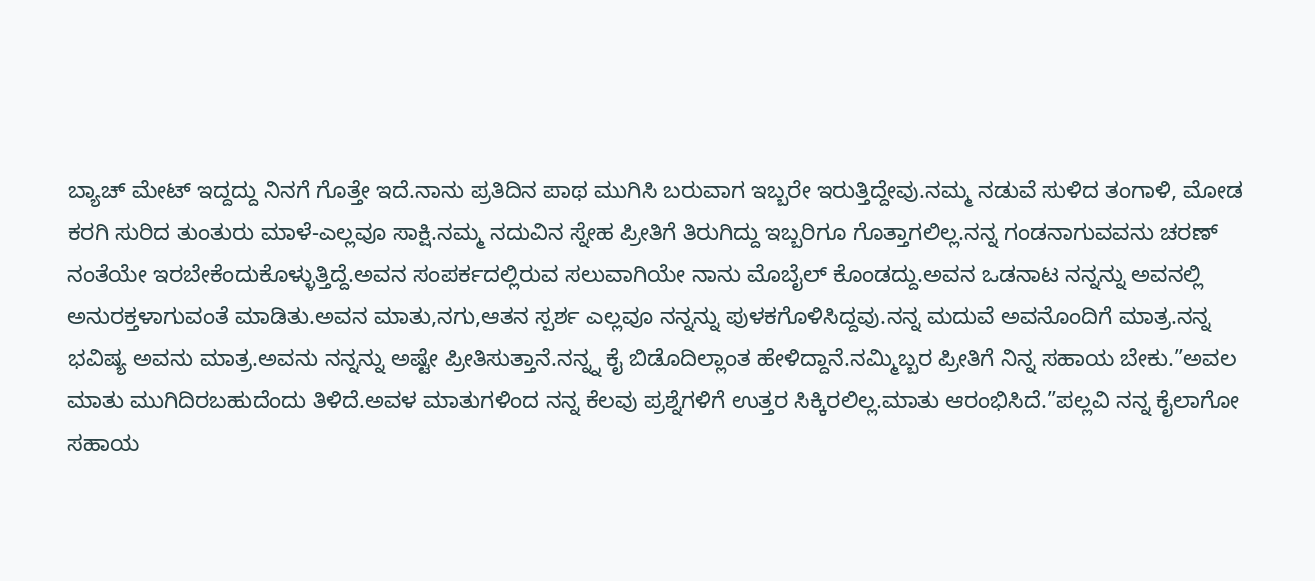ಬ್ಯಾಚ್ ಮೇಟ್ ಇದ್ದದ್ದು ನಿನಗೆ ಗೊತ್ತೇ ಇದೆ.ನಾನು ಪ್ರತಿದಿನ ಪಾಥ ಮುಗಿಸಿ ಬರುವಾಗ ಇಬ್ಬರೇ ಇರುತ್ತಿದ್ದೇವು.ನಮ್ಮ ನಡುವೆ ಸುಳಿದ ತಂಗಾಳಿ, ಮೋಡ ಕರಗಿ ಸುರಿದ ತುಂತುರು ಮಾಳೆ-ಎಲ್ಲವೂ ಸಾಕ್ಷಿ.ನಮ್ಮ ನದುವಿನ ಸ್ನೇಹ ಪ್ರೀತಿಗೆ ತಿರುಗಿದ್ದು ಇಬ್ಬರಿಗೂ ಗೊತ್ತಾಗಲಿಲ್ಲ.ನನ್ನ ಗಂಡನಾಗುವವನು ಚರಣ್ ನಂತೆಯೇ ಇರಬೇಕೆಂದುಕೊಳ್ಳುತ್ತಿದ್ದೆ.ಅವನ ಸಂಪರ್ಕದಲ್ಲಿರುವ ಸಲುವಾಗಿಯೇ ನಾನು ಮೊಬೈಲ್ ಕೊಂಡದ್ದು.ಅವನ ಒಡನಾಟ ನನ್ನನ್ನು ಅವನಲ್ಲಿ ಅನುರಕ್ತಳಾಗುವಂತೆ ಮಾಡಿತು.ಅವನ ಮಾತು,ನಗು,ಆತನ ಸ್ಪರ್ಶ ಎಲ್ಲವೂ ನನ್ನನ್ನು ಪುಳಕಗೊಳಿಸಿದ್ದವು.ನನ್ನ ಮದುವೆ ಅವನೊಂದಿಗೆ ಮಾತ್ರ.ನನ್ನ ಭವಿಷ್ಯ ಅವನು ಮಾತ್ರ.ಅವನು ನನ್ನನ್ನು ಅಷ್ಟೇ ಪ್ರೀತಿಸುತ್ತಾನೆ.ನನ್ನ್ನ ಕೈ ಬಿಡೊದಿಲ್ಲಾಂತ ಹೇಳಿದ್ದಾನೆ.ನಮ್ಮಿಬ್ಬರ ಪ್ರೀತಿಗೆ ನಿನ್ನ ಸಹಾಯ ಬೇಕು.”ಅವಲ ಮಾತು ಮುಗಿದಿರಬಹುದೆಂದು ತಿಳಿದೆ.ಅವಳ ಮಾತುಗಳಿಂದ ನನ್ನ ಕೆಲವು ಪ್ರಶ್ನೆಗಳಿಗೆ ಉತ್ತರ ಸಿಕ್ಕಿರಲಿಲ್ಲ.ಮಾತು ಆರಂಭಿಸಿದೆ.”ಪಲ್ಲವಿ ನನ್ನ ಕೈಲಾಗೋ ಸಹಾಯ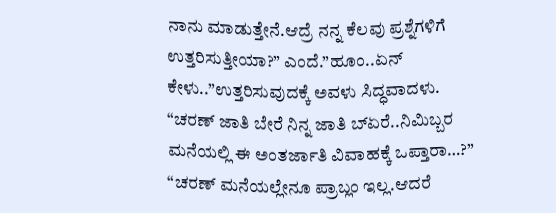ನಾನು ಮಾಡುತ್ತೇನೆ.ಆದ್ರೆ ನನ್ನ ಕೆಲವು ಪ್ರಶ್ನೆಗಳಿಗೆ ಉತ್ತರಿಸುತ್ತೀಯಾ?” ಎಂದೆ.”ಹೂಂ..ಏನ್ ಕೇಳು..”ಉತ್ತರಿಸುವುದಕ್ಕೆ ಅವಳು ಸಿದ್ಧವಾದಳು.
“ಚರಣ್ ಜಾತಿ ಬೇರೆ ನಿನ್ನ ಜಾತಿ ಬ್ಏರೆ..ನಿಮಿಬ್ಬರ ಮನೆಯಲ್ಲಿ ಈ ಅಂತರ್ಜಾತಿ ವಿವಾಹಕ್ಕೆ ಒಪ್ತಾರಾ…?”
“ಚರಣ್ ಮನೆಯಲ್ಲೇನೂ ಪ್ರಾಬ್ಲಂ ಇಲ್ಲ.ಆದರೆ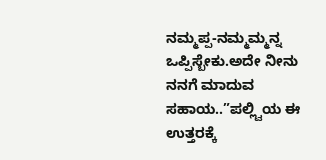ನಮ್ಮಪ್ಪ-ನಮ್ಮಮ್ಮನ್ನ ಒಪ್ಪಿಸ್ಬೇಕು.ಅದೇ ನೀನು ನನಗೆ ಮಾದುವ ಸಹಾಯ..”ಪಲ್ಲ್ವಿಯ ಈ ಉತ್ತರಕ್ಕೆ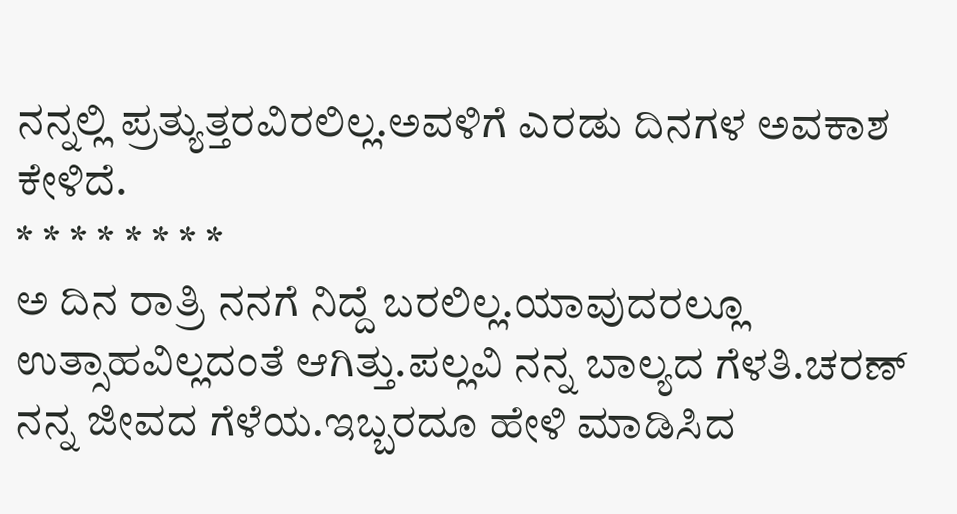ನನ್ನಲ್ಲಿ ಪ್ರತ್ಯುತ್ತರವಿರಲಿಲ್ಲ.ಅವಳಿಗೆ ಎರಡು ದಿನಗಳ ಅವಕಾಶ ಕೇಳಿದೆ.
* * * * * * * *
ಅ ದಿನ ರಾತ್ರಿ ನನಗೆ ನಿದ್ದೆ ಬರಲಿಲ್ಲ.ಯಾವುದರಲ್ಲೂ ಉತ್ಸಾಹವಿಲ್ಲದಂತೆ ಆಗಿತ್ತು.ಪಲ್ಲವಿ ನನ್ನ ಬಾಲ್ಯದ ಗೆಳತಿ.ಚರಣ್ ನನ್ನ ಜೀವದ ಗೆಳೆಯ.ಇಬ್ಬರದೂ ಹೇಳಿ ಮಾಡಿಸಿದ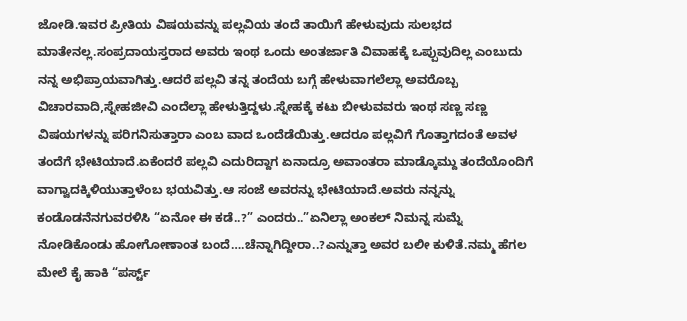ಜೋಡಿ.ಇವರ ಪ್ರೀತಿಯ ವಿಷಯವನ್ನು ಪಲ್ಲವಿಯ ತಂದೆ ತಾಯಿಗೆ ಹೇಳುವುದು ಸುಲಭದ ಮಾತೇನಲ್ಲ.ಸಂಪ್ರದಾಯಸ್ತರಾದ ಅವರು ಇಂಥ ಒಂದು ಅಂತರ್ಜಾತಿ ವಿವಾಹಕ್ಕೆ ಒಪ್ಪುವುದಿಲ್ಲ ಎಂಬುದು ನನ್ನ ಅಭಿಪ್ರಾಯವಾಗಿತ್ತು.ಆದರೆ ಪಲ್ಲವಿ ತನ್ನ ತಂದೆಯ ಬಗ್ಗೆ ಹೇಳುವಾಗಲೆಲ್ಲಾ ಅವರೊಬ್ಬ ವಿಚಾರವಾದಿ,ಸ್ನೇಹಜೀವಿ ಎಂದೆಲ್ಲಾ ಹೇಳುತ್ತಿದ್ದಳು.ಸ್ನೇಹಕ್ಕೆ ಕಟು ಬೀಳುವವರು ಇಂಥ ಸಣ್ಣ ಸಣ್ಣ ವಿಷಯಗಳನ್ನು ಪರಿಗನಿಸುತ್ತಾರಾ ಎಂಬ ವಾದ ಒಂದೆಡೆಯಿತ್ತು.ಆದರೂ ಪಲ್ಲವಿಗೆ ಗೊತ್ತಾಗದಂತೆ ಅವಳ ತಂದೆಗೆ ಭೇಟಿಯಾದೆ.ಏಕೆಂದರೆ ಪಲ್ಲವಿ ಎದುರಿದ್ದಾಗ ಏನಾದ್ರೂ ಅವಾಂತರಾ ಮಾಡ್ಕೊಮ್ದು ತಂದೆಯೊಂದಿಗೆ ವಾಗ್ವಾದಕ್ಕಿಳಿಯುತ್ತಾಳೆಂಬ ಭಯವಿತ್ತು.ಆ ಸಂಜೆ ಅವರನ್ನು ಭೇಟಿಯಾದೆ.ಅವರು ನನ್ನನ್ನು ಕಂಡೊಡನೆನಗುವರಳಿಸಿ “ಏನೋ ಈ ಕಡೆ..?” ಎಂದರು..”ಏನಿಲ್ಲಾ ಅಂಕಲ್ ನಿಮನ್ನ ಸುಮ್ನೆ ನೋಡಿಕೊಂಡು ಹೋಗೋಣಾಂತ ಬಂದೆ….ಚೆನ್ನಾಗಿದ್ದೀರಾ..?ಎನ್ನುತ್ತಾ ಅವರ ಬಲೀ ಕುಳಿತೆ.ನಮ್ಮ ಹೆಗಲ ಮೇಲೆ ಕೈ ಹಾಕಿ “ಪರ್ಸ್ಟ್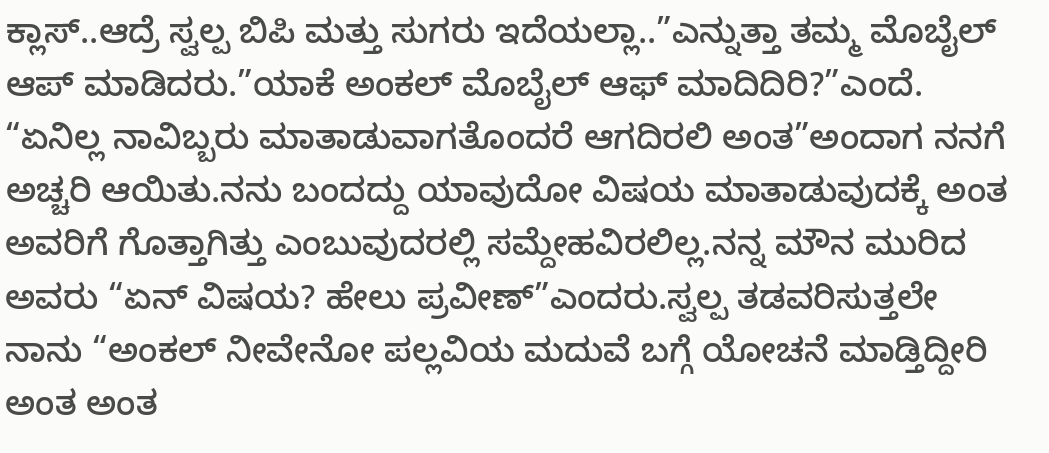ಕ್ಲಾಸ್..ಆದ್ರೆ ಸ್ವಲ್ಪ ಬಿಪಿ ಮತ್ತು ಸುಗರು ಇದೆಯಲ್ಲಾ..”ಎನ್ನುತ್ತಾ ತಮ್ಮ ಮೊಬೈಲ್ ಆಪ್ ಮಾಡಿದರು.”ಯಾಕೆ ಅಂಕಲ್ ಮೊಬೈಲ್ ಆಫ್ ಮಾದಿದಿರಿ?”ಎಂದೆ.
“ಏನಿಲ್ಲ ನಾವಿಬ್ಬರು ಮಾತಾಡುವಾಗತೊಂದರೆ ಆಗದಿರಲಿ ಅಂತ”ಅಂದಾಗ ನನಗೆ ಅಚ್ಚರಿ ಆಯಿತು.ನನು ಬಂದದ್ದು ಯಾವುದೋ ವಿಷಯ ಮಾತಾಡುವುದಕ್ಕೆ ಅಂತ ಅವರಿಗೆ ಗೊತ್ತಾಗಿತ್ತು ಎಂಬುವುದರಲ್ಲಿ ಸಮ್ದೇಹವಿರಲಿಲ್ಲ.ನನ್ನ ಮೌನ ಮುರಿದ ಅವರು “ಏನ್ ವಿಷಯ? ಹೇಲು ಪ್ರವೀಣ್”ಎಂದರು.ಸ್ವಲ್ಪ ತಡವರಿಸುತ್ತಲೇ ನಾನು “ಅಂಕಲ್ ನೀವೇನೋ ಪಲ್ಲವಿಯ ಮದುವೆ ಬಗ್ಗೆ ಯೋಚನೆ ಮಾಡ್ತಿದ್ದೀರಿ ಅಂತ ಅಂತ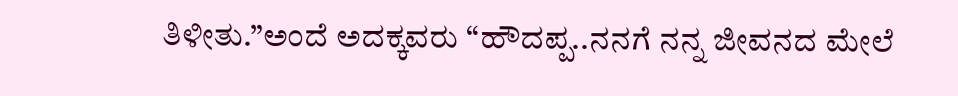ತಿಳೀತು.”ಅಂದೆ ಅದಕ್ಕವರು “ಹೌದಪ್ಪ..ನನಗೆ ನನ್ನ ಜೀವನದ ಮೇಲೆ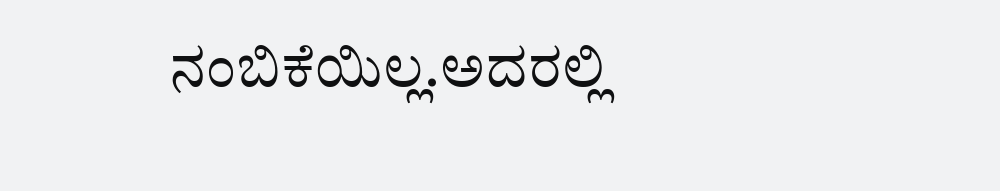ನಂಬಿಕೆಯಿಲ್ಲ.ಅದರಲ್ಲಿ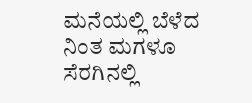ಮನೆಯಲ್ಲಿ ಬೆಳೆದ ನಿಂತ ಮಗಳೂ ಸೆರಗಿನಲ್ಲಿ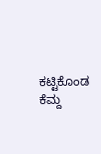ಕಟ್ಟಿಕೊಂಡ ಕೆಮ್ದ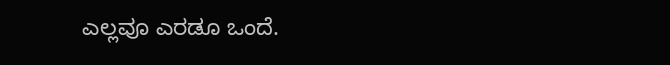ಎಲ್ಲವೂ ಎರಡೂ ಒಂದೆ.